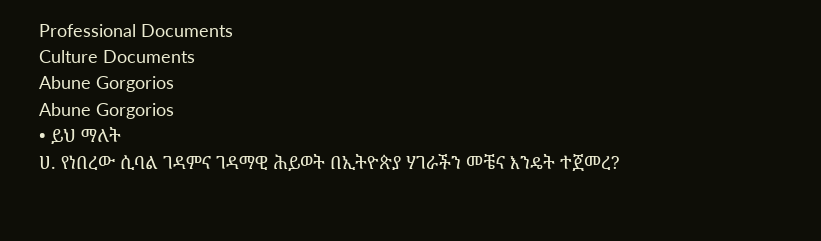Professional Documents
Culture Documents
Abune Gorgorios
Abune Gorgorios
• ይህ ማለት
ሀ. የነበረው ሲባል ገዳምና ገዳማዊ ሕይወት በኢትዮጵያ ሃገራችን መቼና እንዴት ተጀመረ?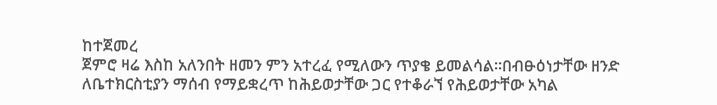ከተጀመረ
ጀምሮ ዛሬ እስከ አለንበት ዘመን ምን አተረፈ የሚለውን ጥያቄ ይመልሳል፡፡በብፁዕነታቸው ዘንድ
ለቤተክርስቲያን ማሰብ የማይቋረጥ ከሕይወታቸው ጋር የተቆራኘ የሕይወታቸው አካል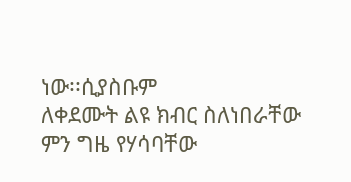ነው፡፡ሲያስቡም
ለቀደሙት ልዩ ክብር ስለነበራቸው ምን ግዜ የሃሳባቸው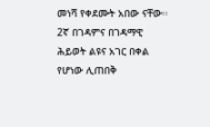መነሻ የቀደሙት አበው ናቸው፡፡
2ኛ በገዳምና በገዳማዊ ሕይወት ልዩና አገር በቀል የሆነው ሊጠበቅ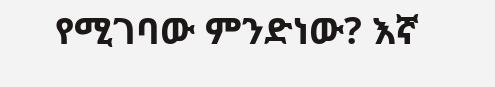የሚገባው ምንድነው? እኛ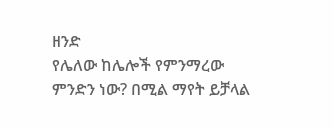ዘንድ
የሌለው ከሌሎች የምንማረው ምንድን ነው? በሚል ማየት ይቻላል